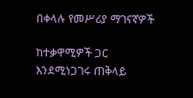በቀላሉ የመሥሪያ ማገናኛዎች

ከተቃዋሚዎች ጋር እንደሚነጋገሩ ጠቅላይ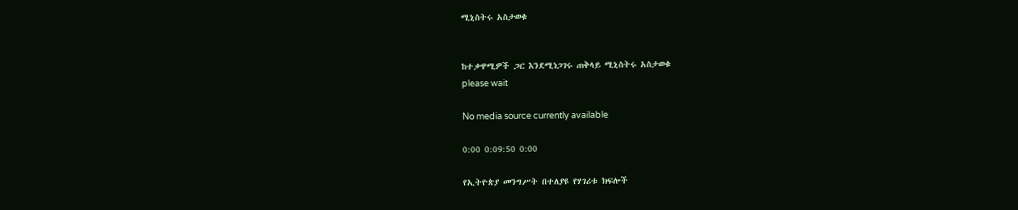ሚኒስትሩ አስታወቁ


ከተቃዋሚዎች ጋር እንደሚነጋገሩ ጠቅላይ ሚኒስትሩ አስታወቁ
please wait

No media source currently available

0:00 0:09:50 0:00

የኢትዮጵያ መንግሥት በተለያዩ የሃገሪቱ ክፍሎች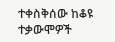ተቀስቅሰው ከቆዩ ተቃውሞዎች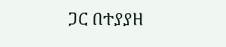ጋር በተያያዘ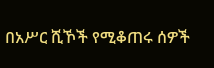በአሥር ሺኾች የሚቆጠሩ ሰዎች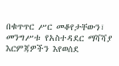በቁጥጥር ሥር መቆየታቸውን፣ መንግሥቱ የአስተዳደር ማሻሻያ እርምጃዎችን እየወሰደ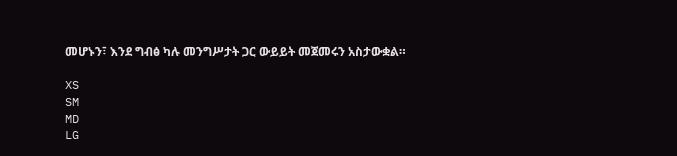መሆኑን፣ እንደ ግብፅ ካሉ መንግሥታት ጋር ውይይት መጀመሩን አስታውቋል።

XS
SM
MD
LG